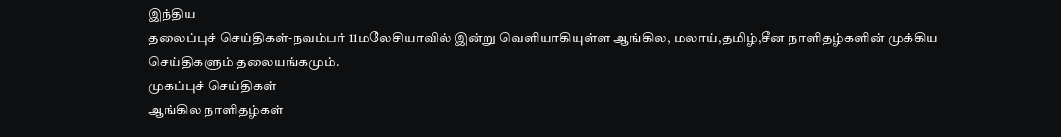இந்திய
தலைப்புச் செய்திகள்-நவம்பர் 11மலேசியாவில் இன்று வெளியாகியுள்ள ஆங்கில, மலாய்,தமிழ்,சீன நாளிதழ்களின் முக்கிய செய்திகளும் தலையங்கமும்.
முகப்புச் செய்திகள்
ஆங்கில நாளிதழ்கள்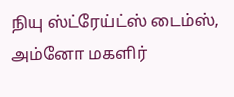நியு ஸ்ட்ரேய்ட்ஸ் டைம்ஸ், அம்னோ மகளிர்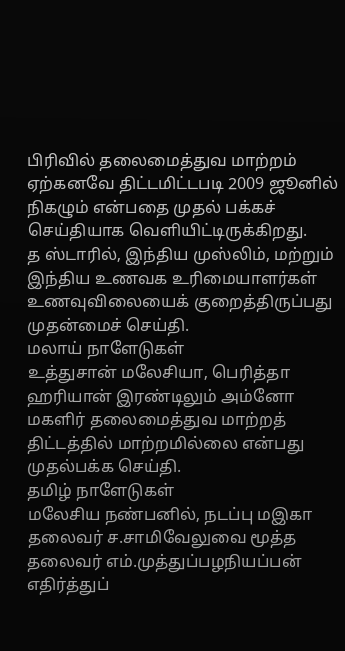பிரிவில் தலைமைத்துவ மாற்றம் ஏற்கனவே திட்டமிட்டபடி 2009 ஜூனில் நிகழும் என்பதை முதல் பக்கச் செய்தியாக வெளியிட்டிருக்கிறது.
த ஸ்டாரில், இந்திய முஸ்லிம், மற்றும் இந்திய உணவக உரிமையாளர்கள் உணவுவிலையைக் குறைத்திருப்பது முதன்மைச் செய்தி.
மலாய் நாளேடுகள்
உத்துசான் மலேசியா, பெரித்தா ஹரியான் இரண்டிலும் அம்னோ மகளிர் தலைமைத்துவ மாற்றத் திட்டத்தில் மாற்றமில்லை என்பது முதல்பக்க செய்தி.
தமிழ் நாளேடுகள்
மலேசிய நண்பனில், நடப்பு மஇகா தலைவர் ச.சாமிவேலுவை மூத்த தலைவர் எம்.முத்துப்பழநியப்பன் எதிர்த்துப்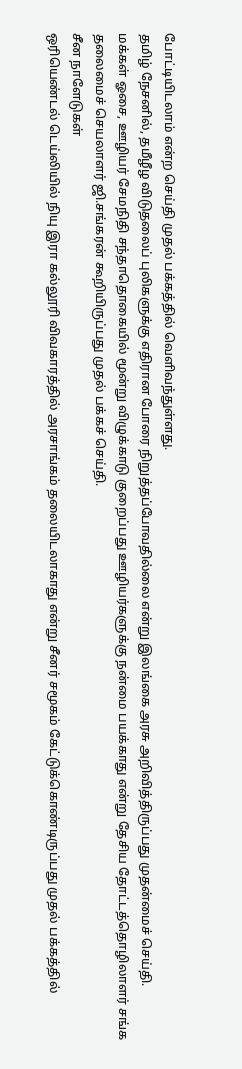போட்டியிடலாம் என்ற செய்தி முதல் பக்கத்தில் வெளிவந்துள்ளது.
தமிழ் நேசனில், தமீழீழ விடுதலைப் புலிகளுக்கு எதிரான போரை நிறுத்தப்போவதில்லை என்று இலங்கை அரசு அறிவித்திருப்பது முதன்மைச் செய்தி.
மக்கள் ஓசை, ஊழியர் சேமநிதி சந்தாதொகையில் மூன்று விழுக்காடு குறைப்பது ஊழியர்களுக்கு நன்மை பயக்காது என்று தேசிய தோட்டத்தொழிலாளர் சங்க தலைமைச் செயலாளர் ஜி.சங்கரன் கூறியிருப்பது முதல் பக்கச் செய்தி.
சீன நாளேடுகள்
ஒரியெண்டல் டெய்லியில் நியு இரா கல்லூரி விவகாரத்தில் அரசாங்கம் தலையிடலாகாது என்று சீனர் சமூகம் கேட்டுக்கொண்டிருப்பது முதல் பக்கத்தில்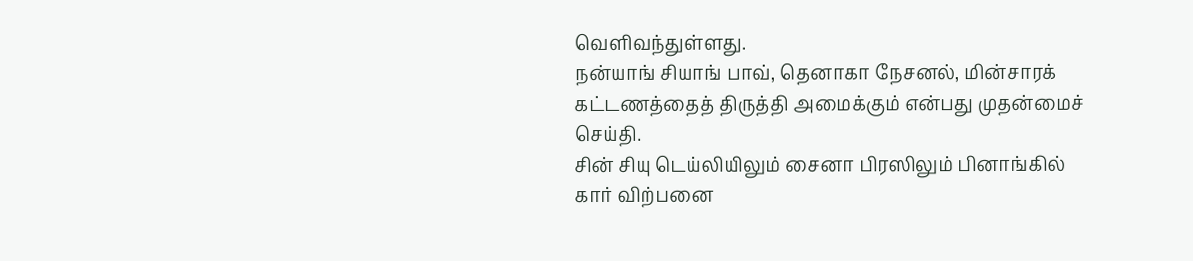வெளிவந்துள்ளது.
நன்யாங் சியாங் பாவ், தெனாகா நேசனல், மின்சாரக் கட்டணத்தைத் திருத்தி அமைக்கும் என்பது முதன்மைச் செய்தி.
சின் சியு டெய்லியிலும் சைனா பிரஸிலும் பினாங்கில் கார் விற்பனை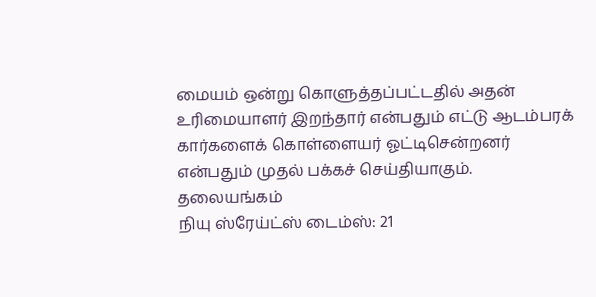மையம் ஒன்று கொளுத்தப்பட்டதில் அதன் உரிமையாளர் இறந்தார் என்பதும் எட்டு ஆடம்பரக் கார்களைக் கொள்ளையர் ஓட்டிசென்றனர் என்பதும் முதல் பக்கச் செய்தியாகும்.
தலையங்கம்
நியு ஸ்ரேய்ட்ஸ் டைம்ஸ்: 21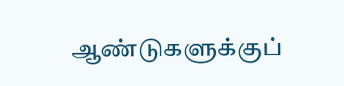ஆண்டுகளுக்குப்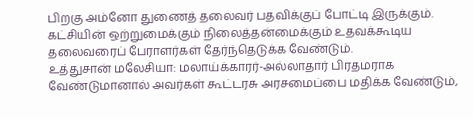பிறகு அம்னோ துணைத் தலைவர் பதவிக்குப் போட்டி இருக்கும். கட்சியின் ஒற்றுமைக்கும் நிலைத்தன்மைக்கும் உதவக்கூடிய தலைவரைப் பேராளர்கள் தேர்ந்தெடுக்க வேண்டும்.
உத்துசான் மலேசியா: மலாய்க்காரர்-அல்லாதார் பிரதமராக வேண்டுமானால் அவர்கள் கூட்டரசு அரசமைப்பை மதிக்க வேண்டும்,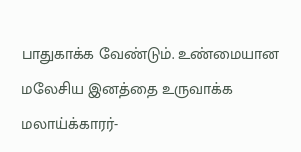பாதுகாக்க வேண்டும். உண்மையான மலேசிய இனத்தை உருவாக்க மலாய்க்காரர்-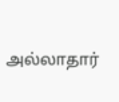அல்லாதார்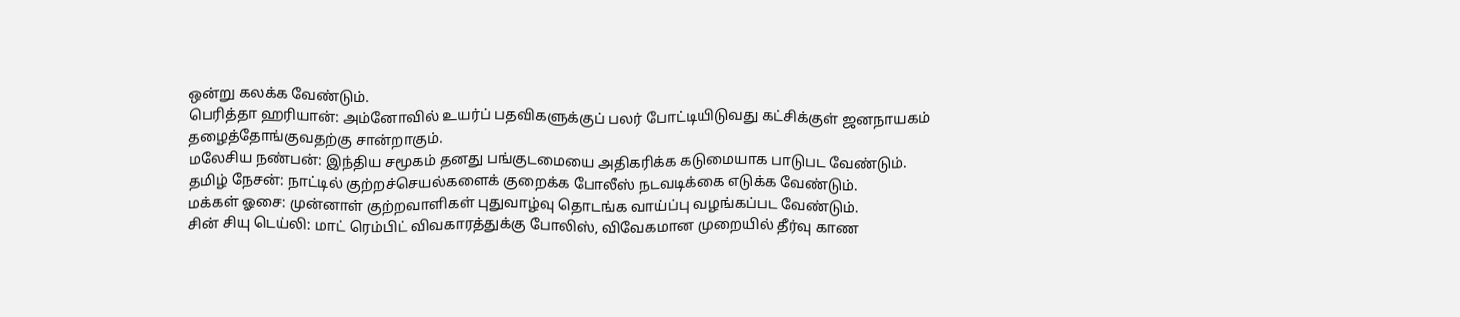ஒன்று கலக்க வேண்டும்.
பெரித்தா ஹரியான்: அம்னோவில் உயர்ப் பதவிகளுக்குப் பலர் போட்டியிடுவது கட்சிக்குள் ஜனநாயகம் தழைத்தோங்குவதற்கு சான்றாகும்.
மலேசிய நண்பன்: இந்திய சமூகம் தனது பங்குடமையை அதிகரிக்க கடுமையாக பாடுபட வேண்டும்.
தமிழ் நேசன்: நாட்டில் குற்றச்செயல்களைக் குறைக்க போலீஸ் நடவடிக்கை எடுக்க வேண்டும்.
மக்கள் ஓசை: முன்னாள் குற்றவாளிகள் புதுவாழ்வு தொடங்க வாய்ப்பு வழங்கப்பட வேண்டும்.
சின் சியு டெய்லி: மாட் ரெம்பிட் விவகாரத்துக்கு போலிஸ், விவேகமான முறையில் தீர்வு காண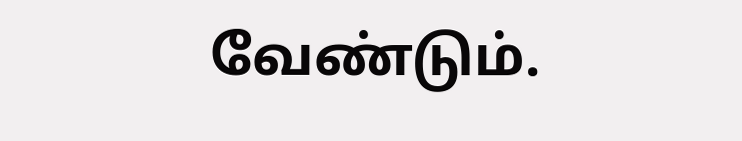வேண்டும்.